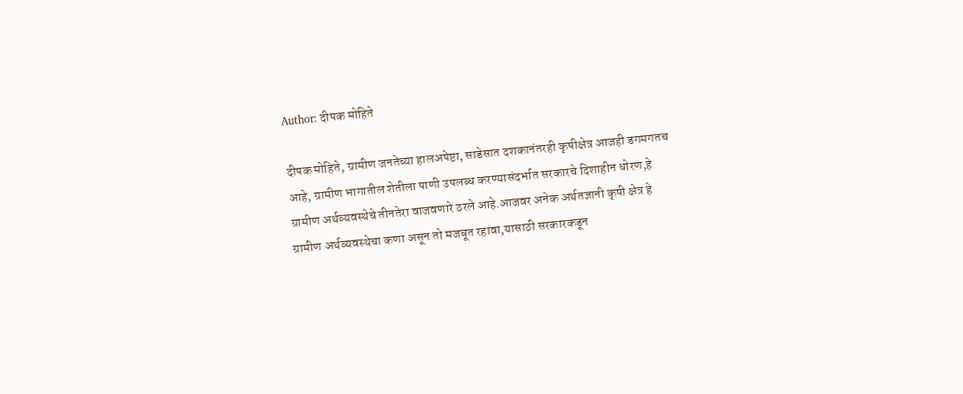Author: दीपक मोहिते

दीपक मोहिते, ग्रामीण जनतेच्या हालअपेष्टा, साडेसात दशकानंतरही कृषीक्षेत्र आजही डगमगतच आहे, ग्रामीण भागातील शेतीला पाणी उपलब्ध करण्यासंदर्भात सरकारचे दिशाहीन धोरण,हे ग्रामीण अर्थव्यवस्थेचे तीनतेरा वाजवणारे ठरले आहे.आजवर अनेक अर्थतज्ञानी कृषी क्षेत्र हे ग्रामीण अर्थव्यवस्थेचा कणा असून तो मजबूत रहावा,यासाठी सरकारकडून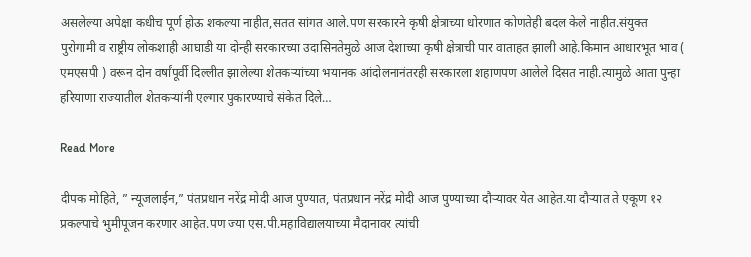असलेल्या अपेक्षा कधीच पूर्ण होऊ शकल्या नाहीत,सतत सांगत आले.पण सरकारने कृषी क्षेत्राच्या धोरणात कोणतेही बदल केले नाहीत.संयुक्त पुरोगामी व राष्ट्रीय लोकशाही आघाडी या दोन्ही सरकारच्या उदासिनतेमुळे आज देशाच्या कृषी क्षेत्राची पार वाताहत झाली आहे.किमान आधारभूत भाव ( एमएसपी ) वरून दोन वर्षांपूर्वी दिल्लीत झालेल्या शेतकऱ्यांच्या भयानक आंदोलनानंतरही सरकारला शहाणपण आलेले दिसत नाही.त्यामुळे आता पुन्हा हरियाणा राज्यातील शेतकऱ्यांनी एल्गार पुकारण्याचे संकेत दिले…

Read More

दीपक मोहिते, ” न्यूजलाईन,” पंतप्रधान नरेंद्र मोदी आज पुण्यात, पंतप्रधान नरेंद्र मोदी आज पुण्याच्या दौऱ्यावर येत आहेत.या दौऱ्यात ते एकूण १२ प्रकल्पाचे भुमीपूजन करणार आहेत.पण ज्या एस.पी.महाविद्यालयाच्या मैदानावर त्यांची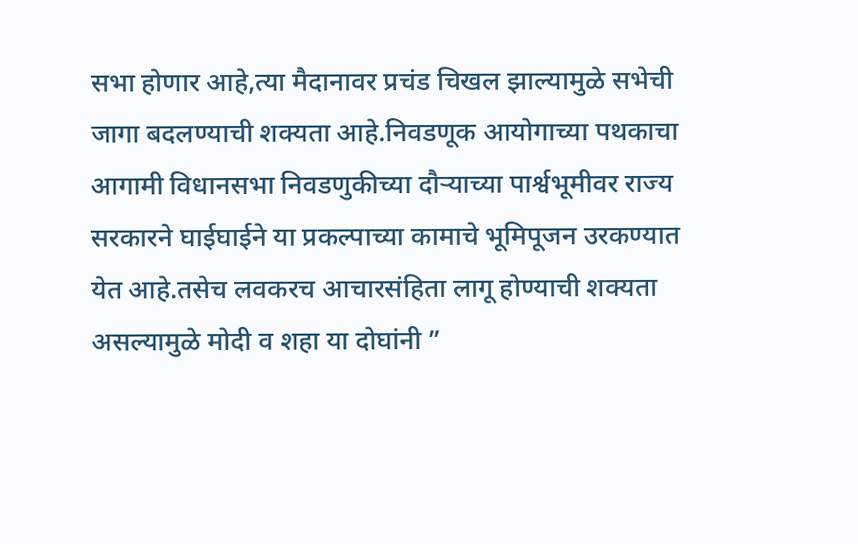सभा होणार आहे,त्या मैदानावर प्रचंड चिखल झाल्यामुळे सभेची जागा बदलण्याची शक्यता आहे.निवडणूक आयोगाच्या पथकाचा आगामी विधानसभा निवडणुकीच्या दौऱ्याच्या पार्श्वभूमीवर राज्य सरकारने घाईघाईने या प्रकल्पाच्या कामाचे भूमिपूजन उरकण्यात येत आहे.तसेच लवकरच आचारसंहिता लागू होण्याची शक्यता असल्यामुळे मोदी व शहा या दोघांनी ”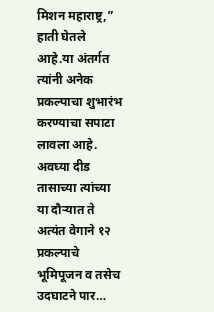मिशन महाराष्ट्र,” हाती घेतले आहे.या अंतर्गत त्यांनी अनेक प्रकल्पाचा शुभारंभ करण्याचा सपाटा लावला आहे. अवघ्या दीड तासाच्या त्यांच्या या दौऱ्यात ते अत्यंत वेगाने १२ प्रकल्पाचे भूमिपूजन व तसेच उदघाटने पार…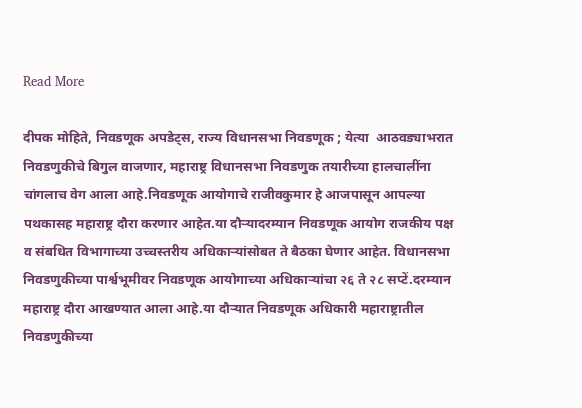Read More

दीपक मोहिते, निवडणूक अपडेट्स, राज्य विधानसभा निवडणूक ; येत्या  आठवड्याभरात निवडणुकीचे बिगुल वाजणार, महाराष्ट्र विधानसभा निवडणुक तयारीच्या हालचालींना चांगलाच वेग आला आहे.निवडणूक आयोगाचे राजीवकुमार हे आजपासून आपल्या पथकासह महाराष्ट्र दौरा करणार आहेत.या दौऱ्यादरम्यान निवडणूक आयोग राजकीय पक्ष व संबधित विभागाच्या उच्चस्तरीय अधिकाऱ्यांसोबत ते बैठका घेणार आहेत. विधानसभा निवडणुकीच्या पार्श्वभूमीवर निवडणूक आयोगाच्या अधिकाऱ्यांचा २६ ते २८ सप्टें.दरम्यान महाराष्ट्र दौरा आखण्यात आला आहे.या दौऱ्यात निवडणूक अधिकारी महाराष्ट्रातील निवडणुकीच्या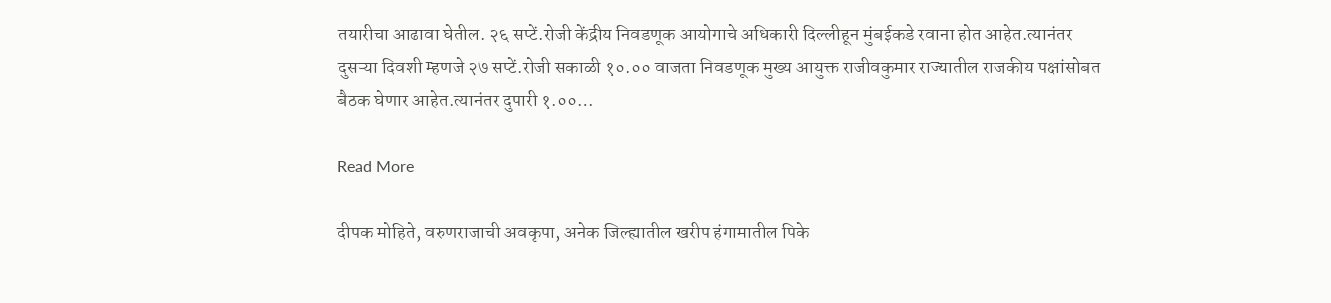तयारीचा आढावा घेतील. २६ सप्टें.रोजी केंद्रीय निवडणूक आयोगाचे अधिकारी दिल्लीहून मुंबईकडे रवाना होत आहेत.त्यानंतर दुसऱ्या दिवशी म्हणजे २७ सप्टें.रोजी सकाळी १०.०० वाजता निवडणूक मुख्य आयुक्त राजीवकुमार राज्यातील राजकीय पक्षांसोबत बैठक घेणार आहेत.त्यानंतर दुपारी १.००…

Read More

दीपक मोहिते, वरुणराजाची अवकृपा, अनेक जिल्ह्यातील खरीप हंगामातील पिके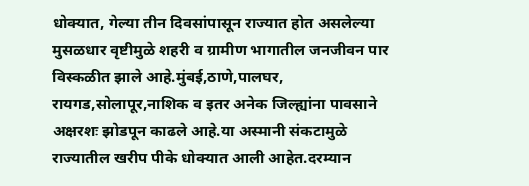धोक्यात, गेल्या तीन दिवसांपासून राज्यात होत असलेल्या मुसळधार वृष्टीमुळे शहरी व ग्रामीण भागातील जनजीवन पार विस्कळीत झाले आहे.मुंबई,ठाणे,पालघर, रायगड,सोलापूर,नाशिक व इतर अनेक जिल्ह्यांना पावसाने अक्षरशः झोडपून काढले आहे.या अस्मानी संकटामुळे राज्यातील खरीप पीके धोक्यात आली आहेत.दरम्यान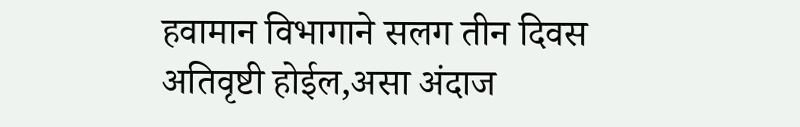हवामान विभागाने सलग तीन दिवस अतिवृष्टी होईल,असा अंदाज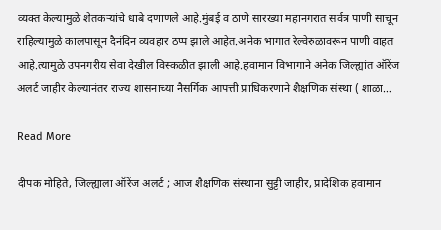व्यक्त केल्यामुळे शेतकऱ्यांचे धाबे दणाणले आहे.मुंबई व ठाणे सारख्या महानगरात सर्वत्र पाणी साचून राहिल्यामुळे कालपासून दैनंदिन व्यवहार ठप्प झाले आहेत.अनेक भागात रेल्वेरुळावरून पाणी वाहत आहे.त्यामुळे उपनगरीय सेवा देखील विस्कळीत झाली आहे.हवामान विभागाने अनेक जिल्ह्यांत ऑरेंज अलर्ट जाहीर केल्यानंतर राज्य शासनाच्या नैसर्गिक आपत्ती प्राधिकरणाने शैक्षणिक संस्था ( शाळा…

Read More

दीपक मोहिते, जिल्ह्याला ऑरेंज अलर्ट ; आज शैक्षणिक संस्थाना सुट्टी जाहीर, प्रादेशिक हवामान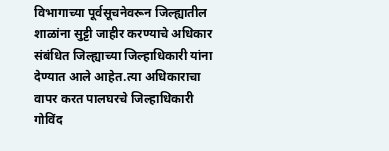विभागाच्या पूर्वसूचनेवरून जिल्ह्यातील शाळांना सुट्टी जाहीर करण्याचे अधिकार संबंधित जिल्ह्याच्या जिल्हाधिकारी यांना देण्यात आले आहेत.त्या अधिकाराचा वापर करत पालघरचे जिल्हाधिकारी गोविंद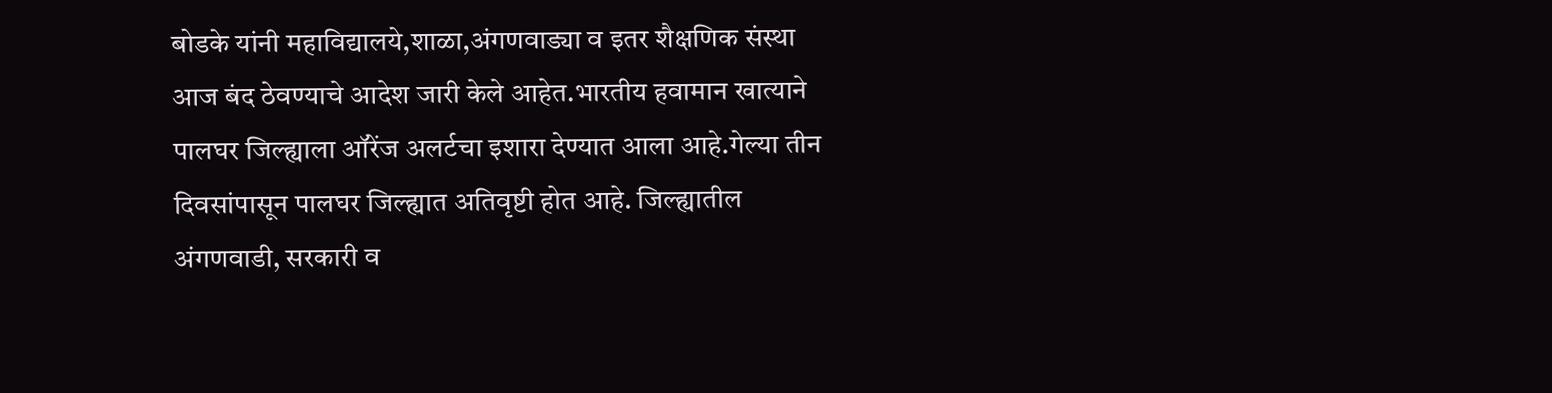बोडके यांनी महाविद्यालये,शाळा,अंगणवाड्या व इतर शैक्षणिक संस्था आज बंद ठेवण्याचे आदेश जारी केले आहेत.भारतीय हवामान खात्याने पालघर जिल्ह्याला ऑरेंज अलर्टचा इशारा देण्यात आला आहे.गेल्या तीन दिवसांपासून पालघर जिल्ह्यात अतिवृष्टी होत आहे. जिल्ह्यातील अंगणवाडी, सरकारी व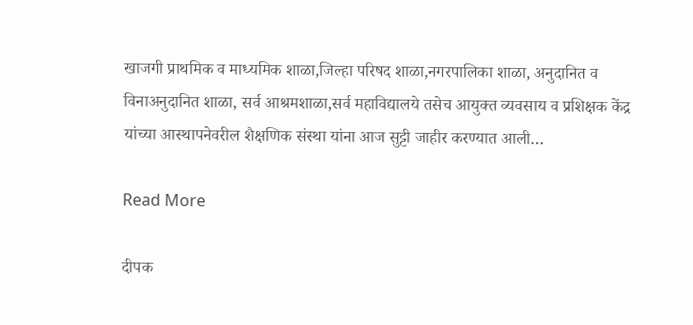खाजगी प्राथमिक व माध्यमिक शाळा,जिल्हा परिषद शाळा,नगरपालिका शाळा, अनुदानित व विनाअनुदानित शाळा, सर्व आश्रमशाळा,सर्व महाविद्यालये तसेच आयुक्त व्यवसाय व प्रशिक्षक केंद्र यांच्या आस्थापनेवरील शैक्षणिक संस्था यांना आज सुट्टी जाहीर करण्यात आली…

Read More

दीपक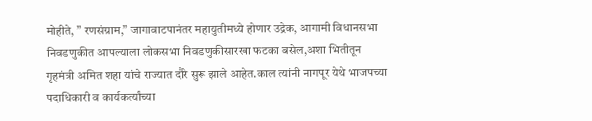मोहीते, ” रणसंग्राम,” जागावाटपानंतर महायुतीमध्ये होणार उद्रेक, आगामी विधानसभा निवडणुकीत आपल्याला लोकसभा निवडणुकीसारखा फटका बसेल,अशा भितीतून गृहमंत्री अमित शहा यांचे राज्यात दौरे सुरू झाले आहेत.काल त्यांनी नागपूर येथे भाजपच्या पदाधिकारी व कार्यकर्त्यांच्या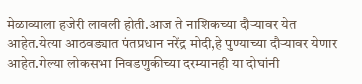मेळाव्याला हजेरी लावली होती.आज ते नाशिकच्या दौऱ्यावर येत आहेत.येत्या आठवड्यात पंतप्रधान नरेंद्र मोदी,हे पुण्याच्या दौऱ्यावर येणार आहेत.गेल्या लोकसभा निवडणुकीच्या दरम्यानही या दोघांनी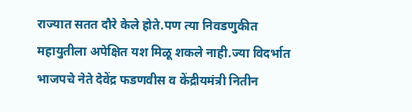राज्यात सतत दौरे केले होते.पण त्या निवडणुकीत महायुतीला अपेक्षित यश मिळू शकले नाही.ज्या विदर्भात भाजपचे नेते देवेंद्र फडणवीस व केंद्रीयमंत्री नितीन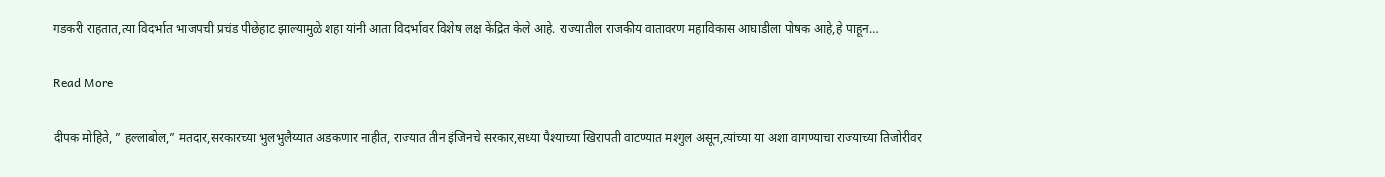गडकरी राहतात,त्या विदर्भात भाजपची प्रचंड पीछेहाट झाल्यामुळे शहा यांनी आता विदर्भावर विशेष लक्ष केंद्रित केले आहे. राज्यातील राजकीय वातावरण महाविकास आघाडीला पोषक आहे,हे पाहून…

Read More

दीपक मोहिते, ” हल्लाबोल,” मतदार,सरकारच्या भुलभुलैय्यात अडकणार नाहीत, राज्यात तीन इंजिनचे सरकार,सध्या पैश्याच्या खिरापती वाटण्यात मश्गुल असून,त्यांच्या या अशा वागण्याचा राज्याच्या तिजोरीवर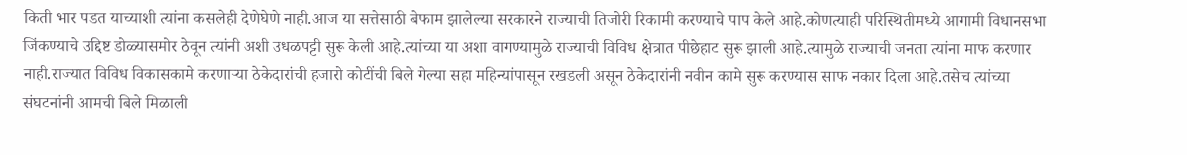किती भार पडत याच्याशी त्यांना कसलेही देणेघेणे नाही.आज या सत्तेसाठी बेफाम झालेल्या सरकारने राज्याची तिजोरी रिकामी करण्याचे पाप केले आहे.कोणत्याही परिस्थितीमध्ये आगामी विधानसभा जिंकण्याचे उद्दिष्ट डोळ्यासमोर ठेवून त्यांनी अशी उधळपट्टी सुरू केली आहे.त्यांच्या या अशा वागण्यामुळे राज्याची विविध क्षेत्रात पीछेहाट सुरू झाली आहे.त्यामुळे राज्याची जनता त्यांना माफ करणार नाही.राज्यात विविध विकासकामे करणाऱ्या ठेकेदारांची हजारो कोटींची बिले गेल्या सहा महिन्यांपासून रखडली असून ठेकेदारांनी नवीन कामे सुरू करण्यास साफ नकार दिला आहे.तसेच त्यांच्या संघटनांनी आमची बिले मिळाली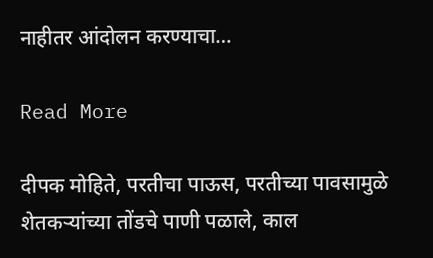नाहीतर आंदोलन करण्याचा…

Read More

दीपक मोहिते, परतीचा पाऊस, परतीच्या पावसामुळे शेतकऱ्यांच्या तोंडचे पाणी पळाले, काल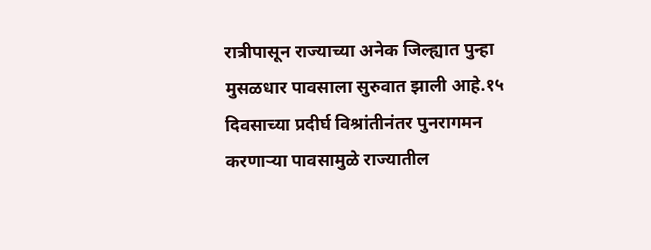रात्रीपासून राज्याच्या अनेक जिल्ह्यात पुन्हा मुसळधार पावसाला सुरुवात झाली आहे.१५ दिवसाच्या प्रदीर्घ विश्रांतीनंतर पुनरागमन करणाऱ्या पावसामुळे राज्यातील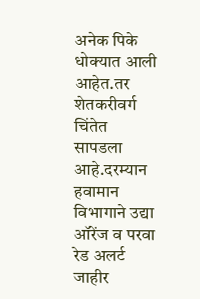अनेक पिके धोक्यात आली आहेत.तर शेतकरीवर्ग चिंतेत सापडला आहे.दरम्यान हवामान विभागाने उद्या ऑरेंज व परवा रेड अलर्ट जाहीर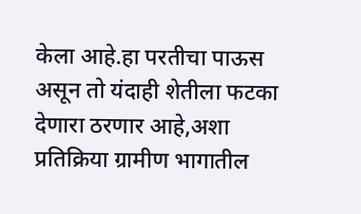केला आहे.हा परतीचा पाऊस असून तो यंदाही शेतीला फटका देणारा ठरणार आहे,अशा प्रतिक्रिया ग्रामीण भागातील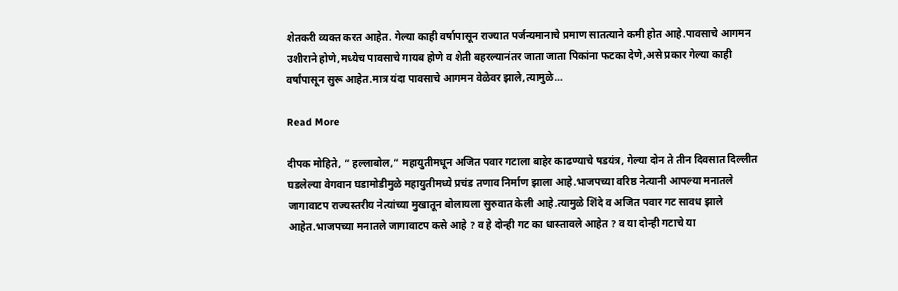शेतकरी व्यक्त करत आहेत. गेल्या काही वर्षापासून राज्यात पर्जन्यमानाचे प्रमाण सातत्याने कमी होत आहे.पावसाचे आगमन उशीराने होणे,मध्येच पावसाचे गायब होणे व शेती बहरल्यानंतर जाता जाता पिकांना फटका देणे,असे प्रकार गेल्या काही वर्षांपासून सुरू आहेत.मात्र यंदा पावसाचे आगमन वेळेवर झाले,त्यामुळे…

Read More

दीपक मोहिते, ” हल्लाबोल,” महायुतीमधून अजित पवार गटाला बाहेर काढण्याचे षडयंत्र, गेल्या दोन ते तीन दिवसात दिल्लीत घडलेल्या वेगवान घडामोडीमुळे महायुतीमध्ये प्रचंड तणाव निर्माण झाला आहे.भाजपच्या वरिष्ठ नेत्यानी आपल्या मनातले जागावाटप राज्यस्तरीय नेत्यांच्या मुखातून बोलायला सुरुवात केली आहे.त्यामुळे शिंदे व अजित पवार गट सावध झाले आहेत.भाजपच्या मनातले जागावाटप कसे आहे ? व हे दोन्ही गट का धास्तावले आहेत ? व या दोन्ही गटाचे या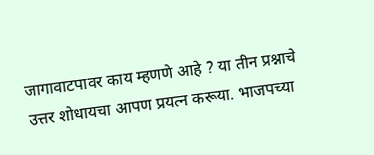जागावाटपावर काय म्हणणे आहे ? या तीन प्रश्नाचे उत्तर शोधायचा आपण प्रयत्न करूया. भाजपच्या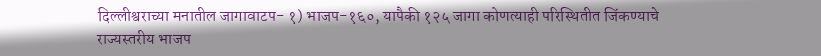दिल्लीश्वराच्या मनातील जागावाटप- १) भाजप-१६०, यापैकी १२५ जागा कोणत्याही परिस्थितीत जिंकण्याचे राज्यस्तरीय भाजप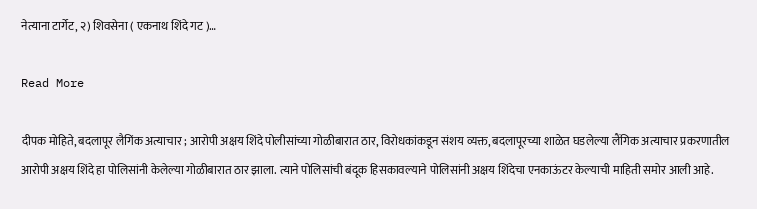नेत्याना टार्गेट, २) शिवसेना ( एकनाथ शिंदे गट )…

Read More

दीपक मोहिते, बदलापूर लैगिंक अत्याचार ; आरोपी अक्षय शिंदे पोलीसांच्या गोळीबारात ठार, विरोधकांकडून संशय व्यक्त, बदलापूरच्या शाळेत घडलेल्या लैंगिक अत्याचार प्रकरणातील आरोपी अक्षय शिंदे हा पोलिसांनी केलेल्या गोळीबारात ठार झाला. त्याने पोलिसांची बंदूक हिसकावल्याने पोलिसांनी अक्षय शिंदेचा एनकाऊंटर केल्याची माहिती समोर आली आहे.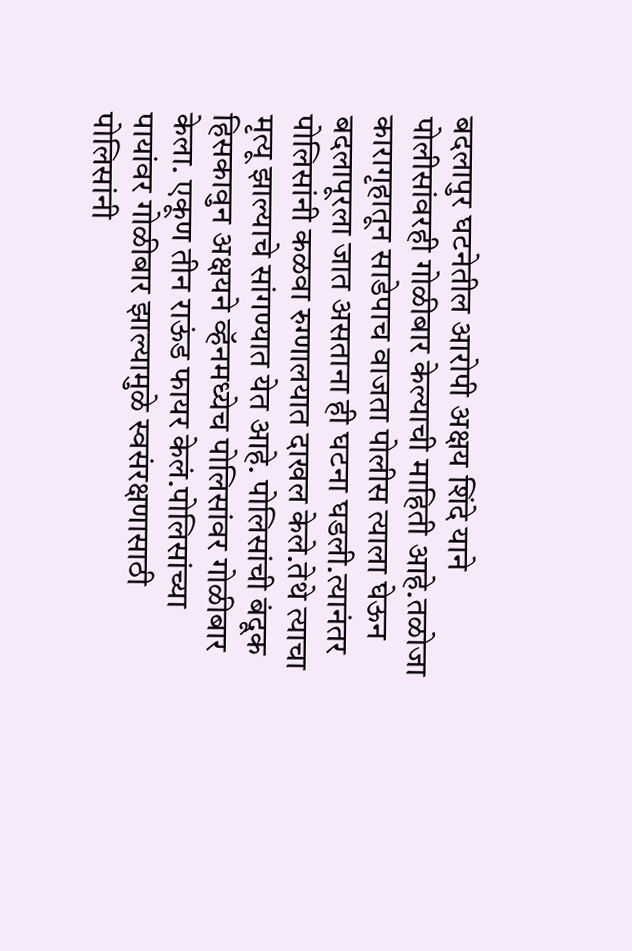बदलापुर घटनेतील आरोपी अक्षय शिंदे याने पोलीसांवरही गोळीबार केल्याची माहिती आहे.तळोजा कारागृहातून साडेपाच वाजता पोलीस त्याला घेऊन बदलापूरला जात असताना ही घटना घडली.त्यानंतर पोलिसांनी कळवा रुग्णालयात दाखल केले.तेथे त्याचा मृत्यू झाल्याचे सांगण्यात येत आहे. पोलिसांची बंदूक हिसकावुन अक्षयने व्हॅनमध्येच पोलिसांवर गोळीबार केला. एकूण तीन राऊंड फायर केलं.पोलिसांच्या पायांवर गोळीबार झाल्यामुळे स्वसंरक्षणासाठी पोलिसांनी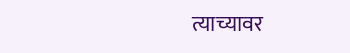त्याच्यावर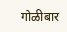गोळीबार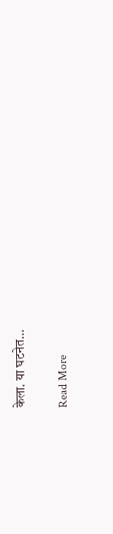केला. या घटनेत…

Read More